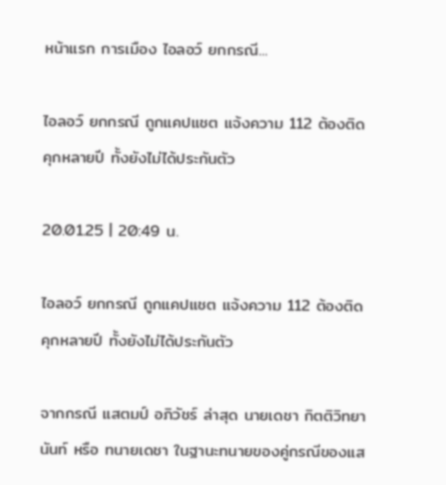หน้าแรก การเมือง ไอลอว์ ยกกรณี...

ไอลอว์ ยกกรณี ถูกแคปแชต แจ้งความ 112 ต้องติดคุกหลายปี ทั้งยังไม่ได้ประกันตัว

20.01.25 | 20:49 น.

ไอลอว์ ยกกรณี ถูกแคปแชต แจ้งความ 112 ต้องติดคุกหลายปี ทั้งยังไม่ได้ประกันตัว

จากกรณี แสตมป์ อภิวัชร์ ล่าสุด นายเดชา กิตติวิทยานันท์ หรือ ทนายเดชา ในฐานะทนายของคู่กรณีของแส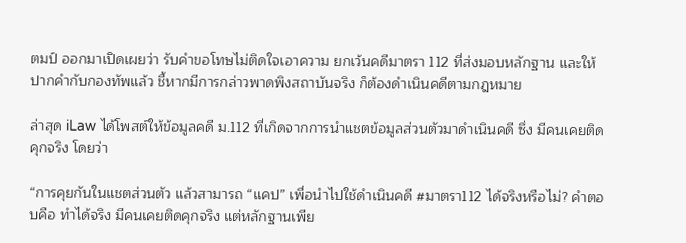ตมป์ ออกมาเปิดเผยว่า รับคำขอโทษไม่ติดใจเอาความ ยกเว้นคดีมาตรา 112 ที่ส่งมอบหลักฐาน และให้ปากคำกับกองทัพแล้ว ชี้หากมีการกล่าวพาดพิงสถาบันจริง ก็ต้องดำเนินคดีตามกฎหมาย

ล่าสุด iLaw ได้โพสต์ให้ข้อมูลคดี ม.112 ที่เกิดจากการนำแชตข้อมูลส่วนตัวมาดำเนินคดี ซึ่ง มีคนเคยติดคุกจริง โดยว่า

“การคุยกันในแชตส่วนตัว แล้วสามารถ “แคป” เพื่อนำไปใช้ดำเนินคดี #มาตรา112 ได้จริงหรือไม่? คำตอบคือ ทำได้จริง มีคนเคยติดคุกจริง แต่หลักฐานเพีย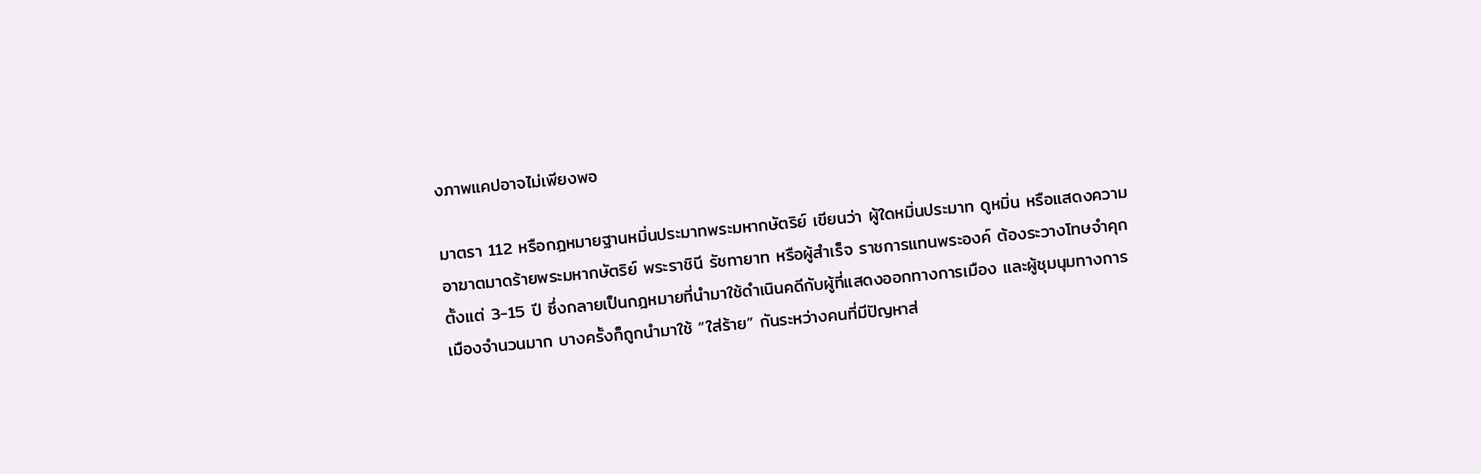งภาพแคปอาจไม่เพียงพอ

มาตรา 112 หรือกฎหมายฐานหมิ่นประมาทพระมหากษัตริย์ เขียนว่า ผู้ใดหมิ่นประมาท ดูหมิ่น หรือแสดงความอาฆาตมาดร้ายพระมหากษัตริย์ พระราชินี รัชทายาท หรือผู้สำเร็จ ราชการแทนพระองค์ ต้องระวางโทษจำคุกตั้งแต่ 3-15 ปี ซึ่งกลายเป็นกฎหมายที่นำมาใช้ดำเนินคดีกับผู้ที่แสดงออกทางการเมือง และผู้ชุมนุมทางการเมืองจำนวนมาก บางครั้งก็ถูกนำมาใช้ “ใส่ร้าย” กันระหว่างคนที่มีปัญหาส่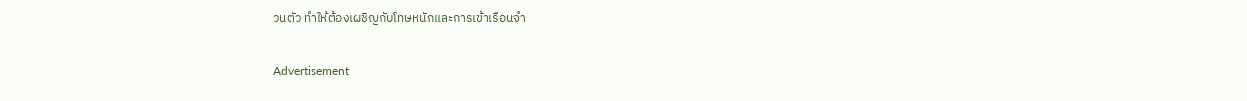วนตัว ทำให้ต้องเผชิญกับโทษหนักและการเข้าเรือนจำ

Advertisement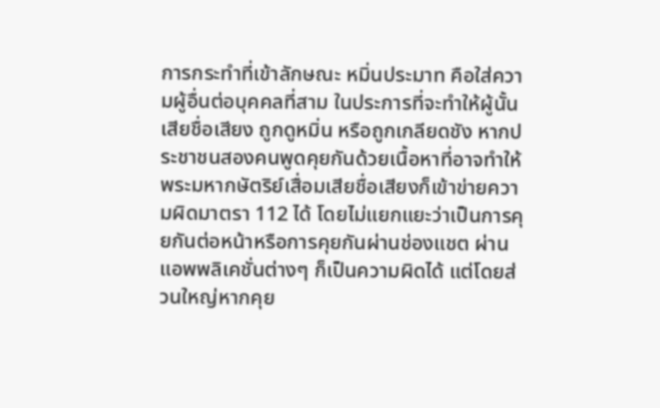การกระทำที่เข้าลักษณะ หมิ่นประมาท คือใส่ความผู้อื่นต่อบุคคลที่สาม ในประการที่จะทำให้ผู้นั้นเสียชื่อเสียง ถูกดูหมิ่น หรือถูกเกลียดชัง หากประชาชนสองคนพูดคุยกันด้วยเนื้อหาที่อาจทำให้พระมหากษัตริย์เสื่อมเสียชื่อเสียงก็เข้าข่ายความผิดมาตรา 112 ได้ โดยไม่แยกแยะว่าเป็นการคุยกันต่อหน้าหรือการคุยกันผ่านช่องแชต ผ่านแอพพลิเคชั่นต่างๆ ก็เป็นความผิดได้ แต่โดยส่วนใหญ่หากคุย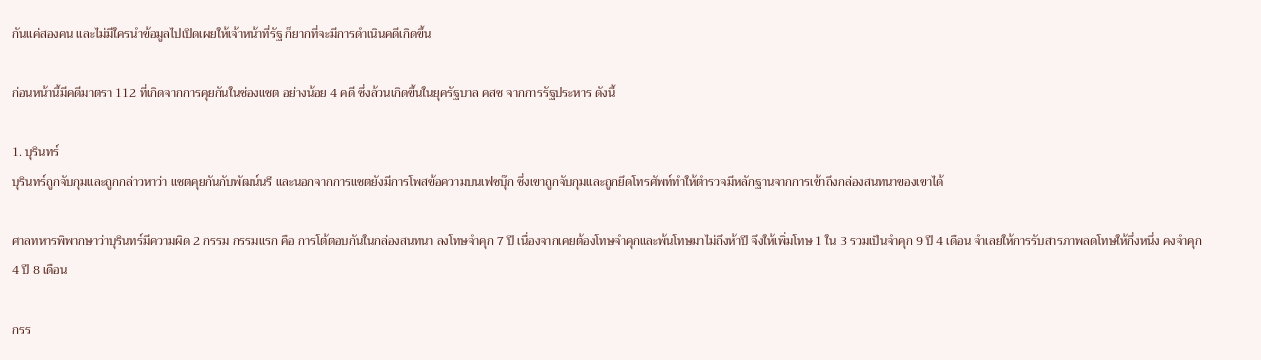กันแค่สองคน และไม่มีใครนำข้อมูลไปเปิดเผยให้เจ้าหน้าที่รัฐ ก็ยากที่จะมีการดำเนินคดีเกิดขึ้น

ก่อนหน้านี้มีคดีมาตรา 112 ที่เกิดจากการคุยกันในช่องแชต อย่างน้อย 4 คดี ซึ่งล้วนเกิดขึ้นในยุครัฐบาล คสช จากการรัฐประหาร ดังนี้

1. บุรินทร์
บุรินทร์ถูกจับกุมและถูกกล่าวหาว่า แชตคุยกันกับพัฒน์นรี และนอกจากการแชตยังมีการโพสข้อความบนเฟซบุ๊ก ซึ่งเขาถูกจับกุมและถูกยึดโทรศัพท์ทำให้ตำรวจมีหลักฐานจากการเข้าถึงกล่องสนทนาของเขาได้

ศาลทหารพิพากษาว่าบุรินทร์มีความผิด 2 กรรม กรรมแรก คือ การโต้ตอบกันในกล่องสนทนา ลงโทษจำคุก 7 ปี เนื่องจากเคยต้องโทษจำคุกและพ้นโทษมาไม่ถึงห้าปี จึงให้เพิ่มโทษ 1 ใน 3 รวมเป็นจำคุก 9 ปี 4 เดือน จำเลยให้การรับสารภาพลดโทษให้กึ่งหนึ่ง คงจำคุก 4 ปี 8 เดือน

กรร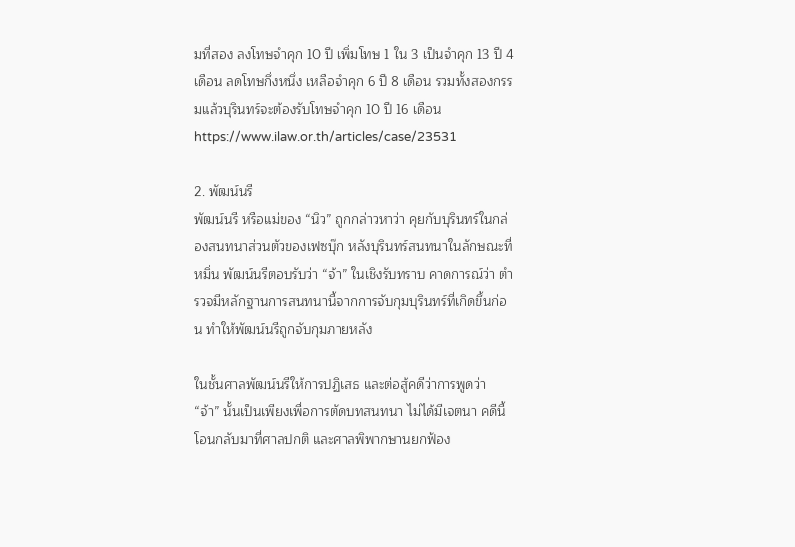มที่สอง ลงโทษจำคุก 10 ปี เพิ่มโทษ 1 ใน 3 เป็นจำคุก 13 ปี 4 เดือน ลดโทษกึ่งหนึ่ง เหลือจำคุก 6 ปี 8 เดือน รวมทั้งสองกรรมแล้วบุรินทร์จะต้องรับโทษจำคุก 10 ปี 16 เดือน https://www.ilaw.or.th/articles/case/23531

2. พัฒน์นรี
พัฒน์นรี หรือแม่ของ “นิว” ถูกกล่าวหาว่า คุยกับบุรินทร์ในกล่องสนทนาส่วนตัวของเฟซบุ๊ก หลังบุรินทร์สนทนาในลักษณะที่หมิ่น พัฒน์นรีตอบรับว่า “จ้า” ในเชิงรับทราบ คาดการณ์ว่า ตำรวจมีหลักฐานการสนทนานี้จากการจับกุมบุรินทร์ที่เกิดขึ้นก่อน ทำให้พัฒน์นรีถูกจับกุมภายหลัง

ในชั้นศาลพัฒน์นรีให้การปฏิเสธ และต่อสู้คดีว่าการพูดว่า “จ้า” นั้นเป็นเพียงเพื่อการตัดบทสนทนา ไม่ได้มีเจตนา คดีนี้โอนกลับมาที่ศาลปกติ และศาลพิพากษานยกฟ้อง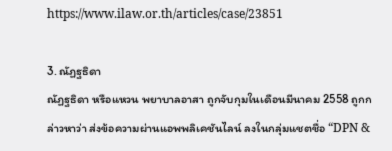https://www.ilaw.or.th/articles/case/23851

3. ณัฏฐธิดา
ณัฏฐธิดา หรือแหวน พยาบาลอาสา ถูกจับกุมในเดือนมีนาคม 2558 ถูกกล่าวหาว่า ส่งข้อความผ่านแอพพลิเคชันไลน์ ลงในกลุ่มแชตชื่อ “DPN &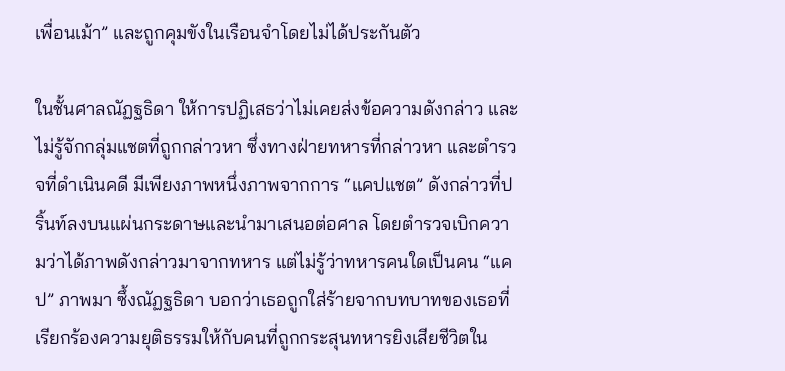เพื่อนเม้า” และถูกคุมขังในเรือนจำโดยไม่ได้ประกันตัว

ในชั้นศาลณัฏฐธิดา ให้การปฏิเสธว่าไม่เคยส่งข้อความดังกล่าว และไม่รู้จักกลุ่มแชตที่ถูกกล่าวหา ซึ่งทางฝ่ายทหารที่กล่าวหา และตำรวจที่ดำเนินคดี มีเพียงภาพหนึ่งภาพจากการ “แคปแชต” ดังกล่าวที่ปริ้นท์ลงบนแผ่นกระดาษและนำมาเสนอต่อศาล โดยตำรวจเบิกความว่าได้ภาพดังกล่าวมาจากทหาร แต่ไม่รู้ว่าทหารคนใดเป็นคน “แคป” ภาพมา ซึ้งณัฏฐธิดา บอกว่าเธอถูกใส่ร้ายจากบทบาทของเธอที่เรียกร้องความยุติธรรมให้กับคนที่ถูกกระสุนทหารยิงเสียชีวิตใน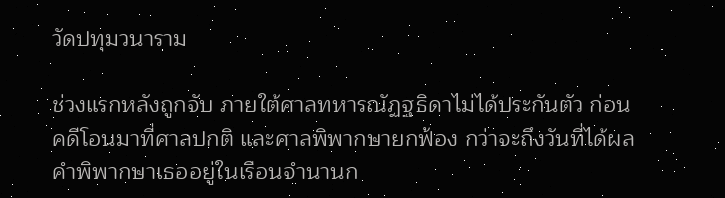วัดปทุมวนาราม

ช่วงแรกหลังถูกจับ ภายใต้ศาลทหารณัฏฐธิดาไม่ได้ประกันตัว ก่อนคดีโอนมาที่ศาลปกติ และศาลพิพากษายกฟ้อง กว่าจะถึงวันที่ได้ผลคำพิพากษาเธออยู่ในเรือนจำนานก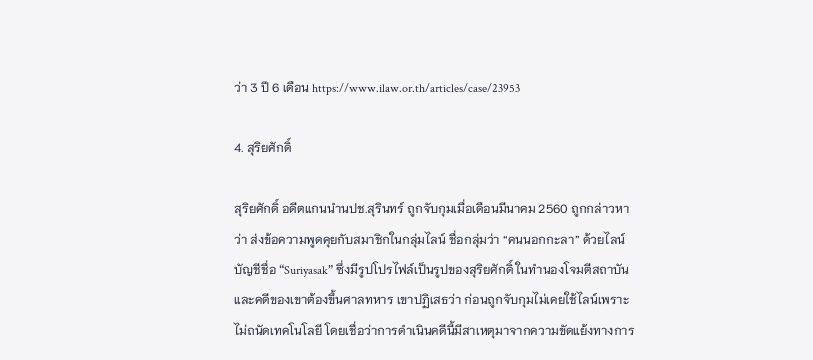ว่า 3 ปี 6 เดือน https://www.ilaw.or.th/articles/case/23953

4. สุริยศักดิ์

สุริยศักดิ์ อดีตแกนนำนปช.สุรินทร์ ถูกจับกุมเมื่อเดือนมีนาคม 2560 ถูกกล่าวหาว่า ส่งข้อความพูดคุยกับสมาชิกในกลุ่มไลน์ ชื่อกลุ่มว่า “คนนอกกะลา” ด้วยไลน์บัญชีชื่อ “Suriyasak” ซึ่งมีรูปโปรไฟล์เป็นรูปของสุริยศักดิ์ ในทำนองโจมตีสถาบัน และคดีของเขาต้องขึ้นศาลทหาร เขาปฏิเสธว่า ก่อนถูกจับกุมไม่เคยใช้ไลน์เพราะไม่ถนัดเทคโนโลยี โดยเชื่อว่าการดำเนินคดีนี้มีสาเหตุมาจากความขัดแย้งทางการ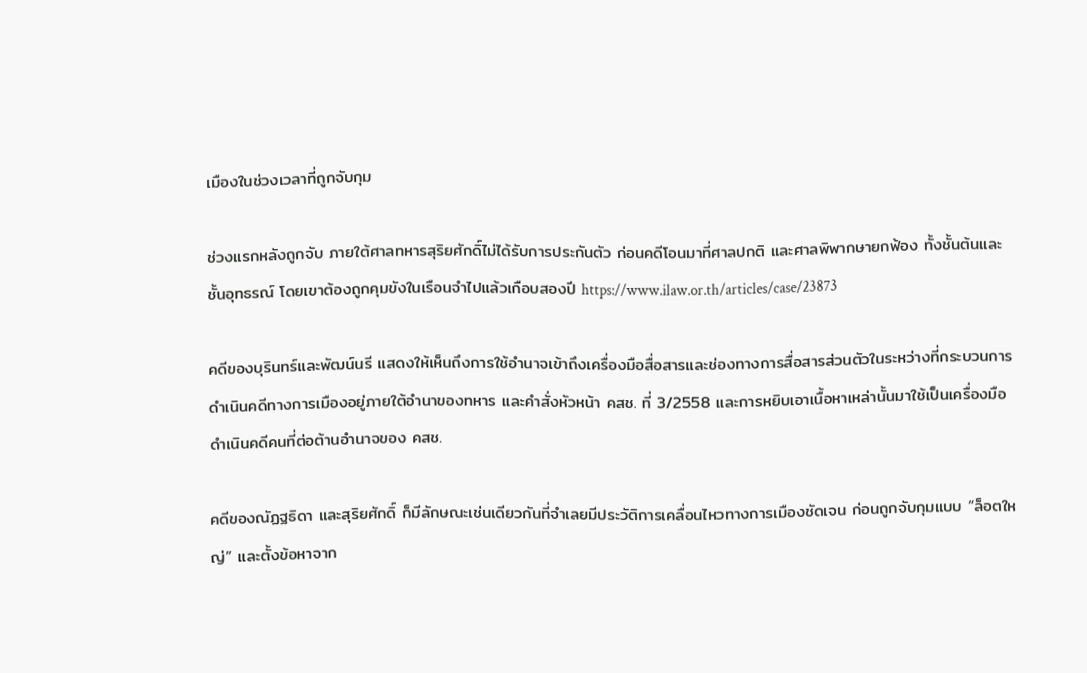เมืองในช่วงเวลาที่ถูกจับกุม

ช่วงแรกหลังถูกจับ ภายใต้ศาลทหารสุริยศักดิ์ไม่ได้รับการประกันตัว ก่อนคดีโอนมาที่ศาลปกติ และศาลพิพากษายกฟ้อง ทั้งชั้นต้นและชั้นอุทธรณ์ โดยเขาต้องถูกคุมขังในเรือนจำไปแล้วเกือบสองปี https://www.ilaw.or.th/articles/case/23873

คดีของบุรินทร์และพัฒน์นรี แสดงให้เห็นถึงการใช้อำนาจเข้าถึงเครื่องมือสื่อสารและช่องทางการสื่อสารส่วนตัวในระหว่างที่กระบวนการดำเนินคดีทางการเมืองอยู่ภายใต้อำนาของทหาร และคำสั่งหัวหน้า คสช. ที่ 3/2558 และการหยิบเอาเนื้อหาเหล่านั้นมาใช้เป็นเครื่องมือดำเนินคดีคนที่ต่อต้านอำนาจของ คสช.

คดีของณัฏฐธิดา และสุริยศักดิ์ ก็มีลักษณะเช่นเดียวกันที่จำเลยมีประวัติการเคลื่อนไหวทางการเมืองชัดเจน ก่อนถูกจับกุมแบบ “ล็อตใหญ่” และตั้งข้อหาจาก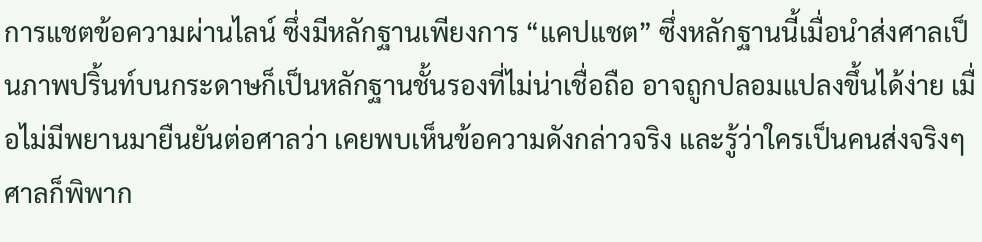การแชตข้อความผ่านไลน์ ซึ่งมีหลักฐานเพียงการ “แคปแชต” ซึ่งหลักฐานนี้เมื่อนำส่งศาลเป็นภาพปริ้นท์บนกระดาษก็เป็นหลักฐานชั้นรองที่ไม่น่าเชื่อถือ อาจถูกปลอมแปลงขึ้นได้ง่าย เมื่อไม่มีพยานมายืนยันต่อศาลว่า เคยพบเห็นข้อความดังกล่าวจริง และรู้ว่าใครเป็นคนส่งจริงๆ ศาลก็พิพาก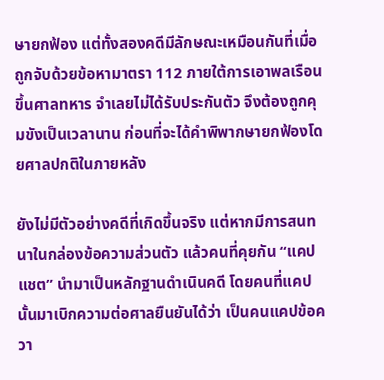ษายกฟ้อง แต่ทั้งสองคดีมีลักษณะเหมือนกันที่เมื่อถูกจับด้วยข้อหามาตรา 112 ภายใต้การเอาพลเรือนขึ้นศาลทหาร จำเลยไม่ได้รับประกันตัว จึงต้องถูกคุมขังเป็นเวลานาน ก่อนที่จะได้คำพิพากษายกฟ้องโดยศาลปกติในภายหลัง

ยังไม่มีตัวอย่างคดีที่เกิดขึ้นจริง แต่หากมีการสนทนาในกล่องข้อความส่วนตัว แล้วคนที่คุยกัน “แคปแชต” นำมาเป็นหลักฐานดำเนินคดี โดยคนที่แคปนั้นมาเบิกความต่อศาลยืนยันได้ว่า เป็นคนแคปข้อควา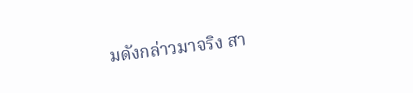มดังกล่าวมาจริง สา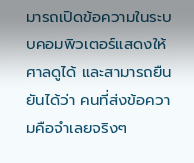มารถเปิดข้อความในระบบคอมพิวเตอร์แสดงให้ศาลดูได้ และสามารถยืนยันได้ว่า คนที่ส่งข้อความคือจำเลยจริงๆ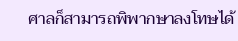ศาลก็สามารถพิพากษาลงโทษได้